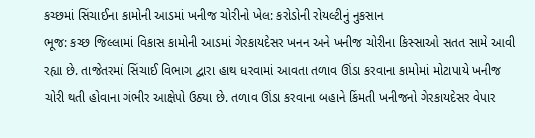કચ્છમાં સિંચાઈના કામોની આડમાં ખનીજ ચોરીનો ખેલ: કરોડોની રોયલ્ટીનું નુકસાન
ભૂજ: કચ્છ જિલ્લામાં વિકાસ કામોની આડમાં ગેરકાયદેસર ખનન અને ખનીજ ચોરીના કિસ્સાઓ સતત સામે આવી રહ્યા છે. તાજેતરમાં સિંચાઈ વિભાગ દ્વારા હાથ ધરવામાં આવતા તળાવ ઊંડા કરવાના કામોમાં મોટાપાયે ખનીજ ચોરી થતી હોવાના ગંભીર આક્ષેપો ઉઠ્યા છે. તળાવ ઊંડા કરવાના બહાને કિંમતી ખનીજનો ગેરકાયદેસર વેપાર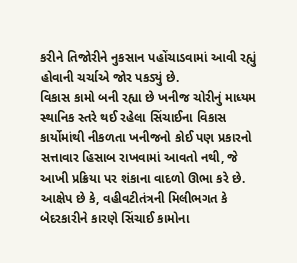કરીને તિજોરીને નુકસાન પહોંચાડવામાં આવી રહ્યું હોવાની ચર્ચાએ જોર પકડ્યું છે.
વિકાસ કામો બની રહ્યા છે ખનીજ ચોરીનું માધ્યમ
સ્થાનિક સ્તરે થઈ રહેલા સિંચાઈના વિકાસ કાર્યોમાંથી નીકળતા ખનીજનો કોઈ પણ પ્રકારનો સત્તાવાર હિસાબ રાખવામાં આવતો નથી, જે આખી પ્રક્રિયા પર શંકાના વાદળો ઊભા કરે છે. આક્ષેપ છે કે, વહીવટીતંત્રની મિલીભગત કે બેદરકારીને કારણે સિંચાઈ કામોના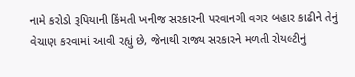નામે કરોડો રૂપિયાની કિંમતી ખનીજ સરકારની પરવાનગી વગર બહાર કાઢીને તેનું વેચાણ કરવામાં આવી રહ્યું છે, જેનાથી રાજ્ય સરકારને મળતી રોયલ્ટીનું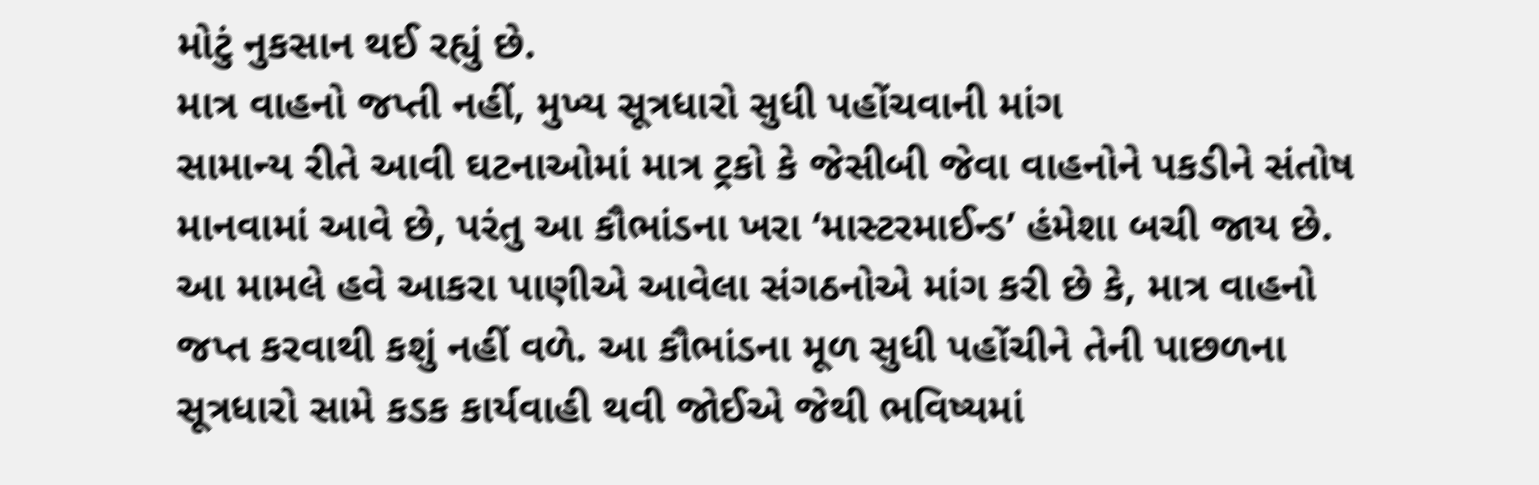મોટું નુકસાન થઈ રહ્યું છે.
માત્ર વાહનો જપ્તી નહીં, મુખ્ય સૂત્રધારો સુધી પહોંચવાની માંગ
સામાન્ય રીતે આવી ઘટનાઓમાં માત્ર ટ્રકો કે જેસીબી જેવા વાહનોને પકડીને સંતોષ માનવામાં આવે છે, પરંતુ આ કૌભાંડના ખરા ‘માસ્ટરમાઈન્ડ’ હંમેશા બચી જાય છે. આ મામલે હવે આકરા પાણીએ આવેલા સંગઠનોએ માંગ કરી છે કે, માત્ર વાહનો જપ્ત કરવાથી કશું નહીં વળે. આ કૌભાંડના મૂળ સુધી પહોંચીને તેની પાછળના સૂત્રધારો સામે કડક કાર્યવાહી થવી જોઈએ જેથી ભવિષ્યમાં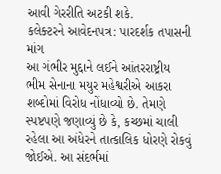આવી ગેરરીતિ અટકી શકે.
કલેક્ટરને આવેદનપત્ર: પારદર્શક તપાસની માંગ
આ ગંભીર મુદ્દાને લઈને આંતરરાષ્ટ્રીય ભીમ સેનાના મયુર મહેશ્વરીએ આકરા શબ્દોમાં વિરોધ નોંધાવ્યો છે. તેમણે સ્પષ્ટપણે જણાવ્યું છે કે, કચ્છમાં ચાલી રહેલા આ અંધેરને તાત્કાલિક ધોરણે રોકવું જોઈએ. આ સંદર્ભમાં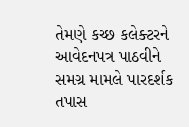તેમણે કચ્છ કલેક્ટરને આવેદનપત્ર પાઠવીને સમગ્ર મામલે પારદર્શક તપાસ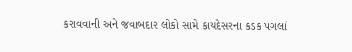કરાવવાની અને જવાબદાર લોકો સામે કાયદેસરના કડક પગલાં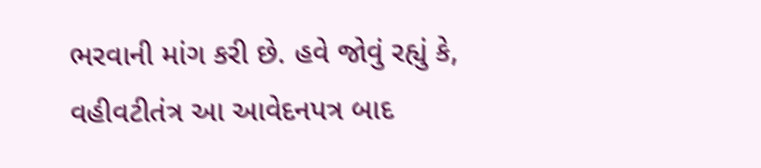ભરવાની માંગ કરી છે. હવે જોવું રહ્યું કે, વહીવટીતંત્ર આ આવેદનપત્ર બાદ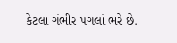કેટલા ગંભીર પગલાં ભરે છે.